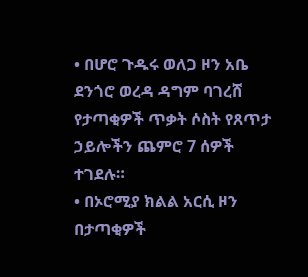• በሆሮ ጉዱሩ ወለጋ ዞን አቤ ደንጎሮ ወረዳ ዳግም ባገረሸ የታጣቂዎች ጥቃት ሶስት የጸጥታ ኃይሎችን ጨምሮ 7 ሰዎች ተገደሉ።
• በኦሮሚያ ክልል አርሲ ዞን በታጣቂዎች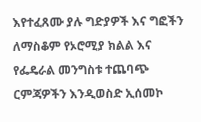እየተፈጸሙ ያሉ ግድያዎች እና ግፎችን ለማስቆም የኦሮሚያ ክልል እና የፌዴራል መንግስቱ ተጨባጭ ርምጃዎችን እንዲወስድ ኢሰመኮ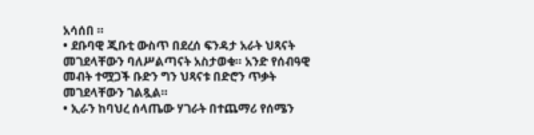አሳሰበ ።
• ደቡባዊ ጂቡቲ ውስጥ በደረሰ ፍንዳታ አራት ህጻናት መገደላቸውን ባለሥልጣናት አስታወቁ። አንድ የሰብዓዊ መብት ተሟጋች ቡድን ግን ህጻናቱ በድሮን ጥቃት መገደላቸውን ገልጿል።
• ኢራን ከባህረ ሰላጤው ሃገራት በተጨማሪ የሰሜን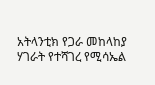አትላንቲክ የጋራ መከላከያ ሃገራት የተሻገረ የሚሳኤል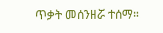ጥቃት መሰንዘሯ ተሰማ።